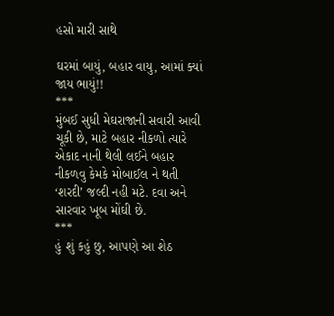હસો મારી સાથે

ઘરમાં બાયું, બહાર વાયુ, આમાં ક્યાં જાય ભાયું!!
***
મુંબઈ સુધી મેઘરાજાની સવારી આવી ચૂકી છે, માટે બહાર નીકળો ત્યારે એકાદ નાની થેલી લઈને બહાર નીકળવુ કેમકે મોબાઈલ ને થતી ‘શરદી’ જલ્દી નહી મટે. દવા અને સારવાર ખૂબ મોંઘી છે.
***
હું શું કહું છુ, આપણે આ શેઠ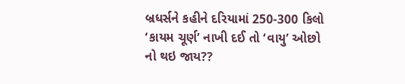બ્રધર્સને કહીને દરિયામાં 250-300 કિલો ‘કાયમ ચૂર્ણ’ નાખી દઈ તો ‘વાયુ’ ઓછો નો થઇ જાય??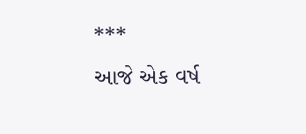***
આજે એક વર્ષ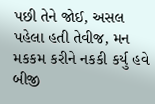પછી તેને જોઈ, અસલ પહેલા હતી તેવીજ, મન મકકમ કરીને નકકી કર્યુ હવે બીજી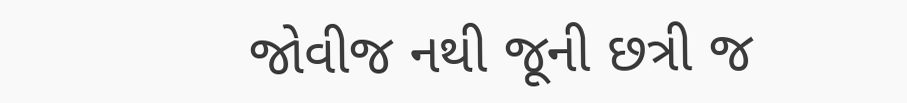જોવીજ નથી જૂની છત્રી જ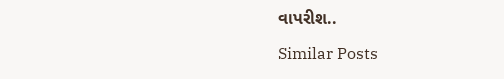વાપરીશ..

Similar Posts